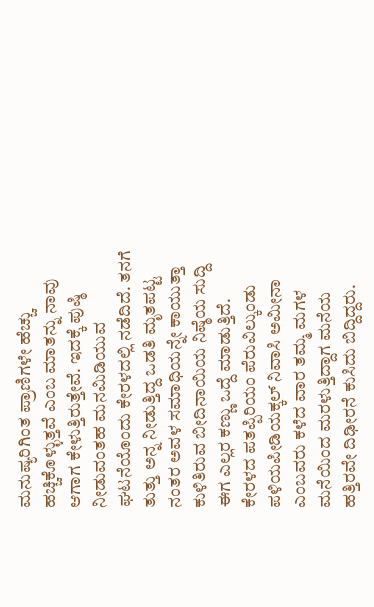ಮನುಷ್ಯರಿಗಿಂತ ಪ್ರಾಣಿಗಳೇ ಹೆಚ್ಚು ಹಚ್ಚಿಕೊಳ್ಳುತ್ತವೆ ಎಂಬ ಮಾತನ್ನು ನಾವು ಆಗಾಗ ಕೇಳುತ್ತಿರುತ್ತೇವೆ. ಇದಕ್ಕೆ ಪುಷ್ಠಿ ನೀಡುವಂತಹ ಮನಮಿಡಿಯುವ ಘಟನೆಯೊಂದು ಕೇರಳದಲ್ಲಿ ನಡೆದಿದೆ. ತನಗೆ ತುತ್ತು ಅನ್ನ ನೀಡುತ್ತಿದ್ದ ಒಡತಿ ಮೃತಪಟ್ಟ ನಂತರ ಅವಳ ಸಮಾಧಿಯನ್ನೇ ಕಾಯುತ್ತಾ ಕುಳಿತಿರುವ ಬೀದಿನಾಯಿಯ ನಿಷ್ಠೆಯ ಸುದ್ದಿ ಈಗ ಎಲ್ಲರ ಕಣ್ಣು ಒದ್ದೆ ಮಾಡುತ್ತಿದೆ.
ಕೇರಳದ ಪತಪ್ಪಿರಿಯಂ ಪೆರುವಿಲ್ಕುಂಡು ಪಳಿಯಪೀಡಿಯಕ್ಕಲ್ ನಿವಾಸಿ ಅಮೀನಾ ಎಂಬವರು ಕಳೆದ ವಾರ ತಮ್ಮ ಮಗಳ ಮನೆಯಿಂದ ಮರಳುತ್ತಿದ್ದಾಗ ಮನೆಯ ಹತ್ತಿರವೇ ದಿಢೀರನೆ ಕುಸಿದು ಬಿದ್ದಿದ್ದರು.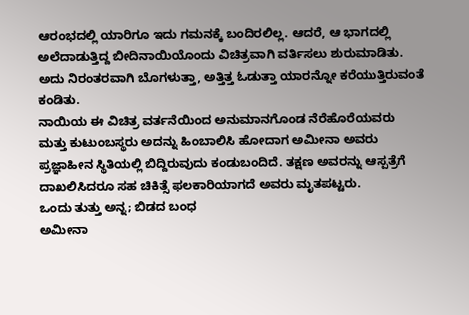ಆರಂಭದಲ್ಲಿ ಯಾರಿಗೂ ಇದು ಗಮನಕ್ಕೆ ಬಂದಿರಲಿಲ್ಲ. ಆದರೆ, ಆ ಭಾಗದಲ್ಲಿ ಅಲೆದಾಡುತ್ತಿದ್ದ ಬೀದಿನಾಯಿಯೊಂದು ವಿಚಿತ್ರವಾಗಿ ವರ್ತಿಸಲು ಶುರುಮಾಡಿತು. ಅದು ನಿರಂತರವಾಗಿ ಬೊಗಳುತ್ತಾ, ಅತ್ತಿತ್ತ ಓಡುತ್ತಾ ಯಾರನ್ನೋ ಕರೆಯುತ್ತಿರುವಂತೆ ಕಂಡಿತು.
ನಾಯಿಯ ಈ ವಿಚಿತ್ರ ವರ್ತನೆಯಿಂದ ಅನುಮಾನಗೊಂಡ ನೆರೆಹೊರೆಯವರು ಮತ್ತು ಕುಟುಂಬಸ್ಥರು ಅದನ್ನು ಹಿಂಬಾಲಿಸಿ ಹೋದಾಗ ಅಮೀನಾ ಅವರು ಪ್ರಜ್ಞಾಹೀನ ಸ್ಥಿತಿಯಲ್ಲಿ ಬಿದ್ದಿರುವುದು ಕಂಡುಬಂದಿದೆ. ತಕ್ಷಣ ಅವರನ್ನು ಆಸ್ಪತ್ರೆಗೆ ದಾಖಲಿಸಿದರೂ ಸಹ ಚಿಕಿತ್ಸೆ ಫಲಕಾರಿಯಾಗದೆ ಅವರು ಮೃತಪಟ್ಟರು.
ಒಂದು ತುತ್ತು ಅನ್ನ; ಬಿಡದ ಬಂಧ
ಅಮೀನಾ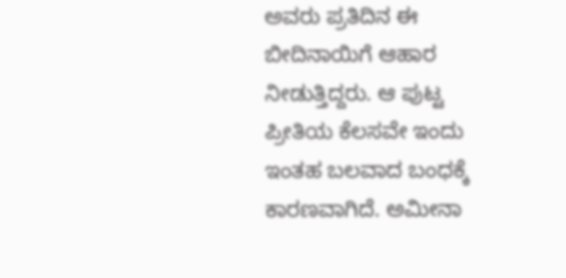ಅವರು ಪ್ರತಿದಿನ ಈ ಬೀದಿನಾಯಿಗೆ ಆಹಾರ ನೀಡುತ್ತಿದ್ದರು. ಆ ಪುಟ್ಟ ಪ್ರೀತಿಯ ಕೆಲಸವೇ ಇಂದು ಇಂತಹ ಬಲವಾದ ಬಂಧಕ್ಕೆ ಕಾರಣವಾಗಿದೆ. ಅಮೀನಾ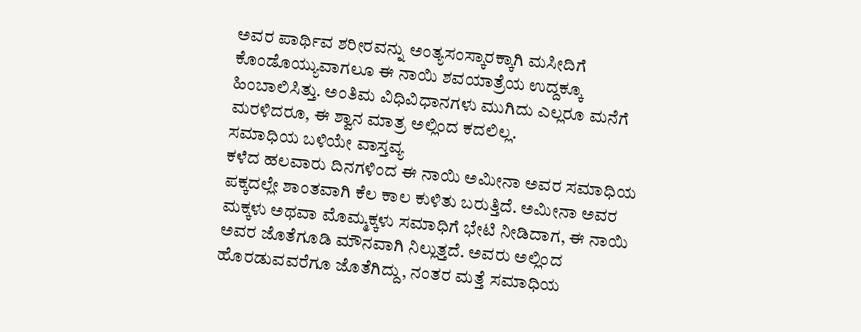ಅವರ ಪಾರ್ಥಿವ ಶರೀರವನ್ನು ಅಂತ್ಯಸಂಸ್ಕಾರಕ್ಕಾಗಿ ಮಸೀದಿಗೆ ಕೊಂಡೊಯ್ಯುವಾಗಲೂ ಈ ನಾಯಿ ಶವಯಾತ್ರೆಯ ಉದ್ದಕ್ಕೂ ಹಿಂಬಾಲಿಸಿತ್ತು. ಅಂತಿಮ ವಿಧಿವಿಧಾನಗಳು ಮುಗಿದು ಎಲ್ಲರೂ ಮನೆಗೆ ಮರಳಿದರೂ, ಈ ಶ್ವಾನ ಮಾತ್ರ ಅಲ್ಲಿಂದ ಕದಲಿಲ್ಲ.
ಸಮಾಧಿಯ ಬಳಿಯೇ ವಾಸ್ತವ್ಯ
ಕಳೆದ ಹಲವಾರು ದಿನಗಳಿಂದ ಈ ನಾಯಿ ಅಮೀನಾ ಅವರ ಸಮಾಧಿಯ ಪಕ್ಕದಲ್ಲೇ ಶಾಂತವಾಗಿ ಕೆಲ ಕಾಲ ಕುಳಿತು ಬರುತ್ತಿದೆ. ಅಮೀನಾ ಅವರ ಮಕ್ಕಳು ಅಥವಾ ಮೊಮ್ಮಕ್ಕಳು ಸಮಾಧಿಗೆ ಭೇಟಿ ನೀಡಿದಾಗ, ಈ ನಾಯಿ ಅವರ ಜೊತೆಗೂಡಿ ಮೌನವಾಗಿ ನಿಲ್ಲುತ್ತದೆ. ಅವರು ಅಲ್ಲಿಂದ ಹೊರಡುವವರೆಗೂ ಜೊತೆಗಿದ್ದು, ನಂತರ ಮತ್ತೆ ಸಮಾಧಿಯ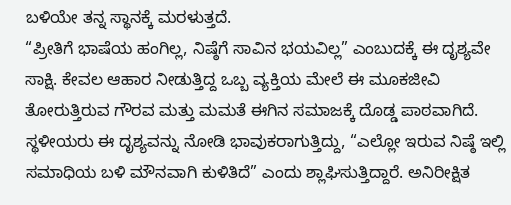ಬಳಿಯೇ ತನ್ನ ಸ್ಥಾನಕ್ಕೆ ಮರಳುತ್ತದೆ.
“ಪ್ರೀತಿಗೆ ಭಾಷೆಯ ಹಂಗಿಲ್ಲ, ನಿಷ್ಠೆಗೆ ಸಾವಿನ ಭಯವಿಲ್ಲ” ಎಂಬುದಕ್ಕೆ ಈ ದೃಶ್ಯವೇ ಸಾಕ್ಷಿ. ಕೇವಲ ಆಹಾರ ನೀಡುತ್ತಿದ್ದ ಒಬ್ಬ ವ್ಯಕ್ತಿಯ ಮೇಲೆ ಈ ಮೂಕಜೀವಿ ತೋರುತ್ತಿರುವ ಗೌರವ ಮತ್ತು ಮಮತೆ ಈಗಿನ ಸಮಾಜಕ್ಕೆ ದೊಡ್ಡ ಪಾಠವಾಗಿದೆ.
ಸ್ಥಳೀಯರು ಈ ದೃಶ್ಯವನ್ನು ನೋಡಿ ಭಾವುಕರಾಗುತ್ತಿದ್ದು, “ಎಲ್ಲೋ ಇರುವ ನಿಷ್ಠೆ ಇಲ್ಲಿ ಸಮಾಧಿಯ ಬಳಿ ಮೌನವಾಗಿ ಕುಳಿತಿದೆ” ಎಂದು ಶ್ಲಾಘಿಸುತ್ತಿದ್ದಾರೆ. ಅನಿರೀಕ್ಷಿತ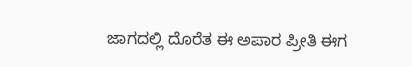ಜಾಗದಲ್ಲಿ ದೊರೆತ ಈ ಅಪಾರ ಪ್ರೀತಿ ಈಗ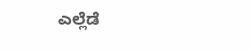ಎಲ್ಲೆಡೆ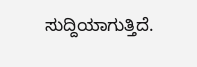ಸುದ್ದಿಯಾಗುತ್ತಿದೆ.